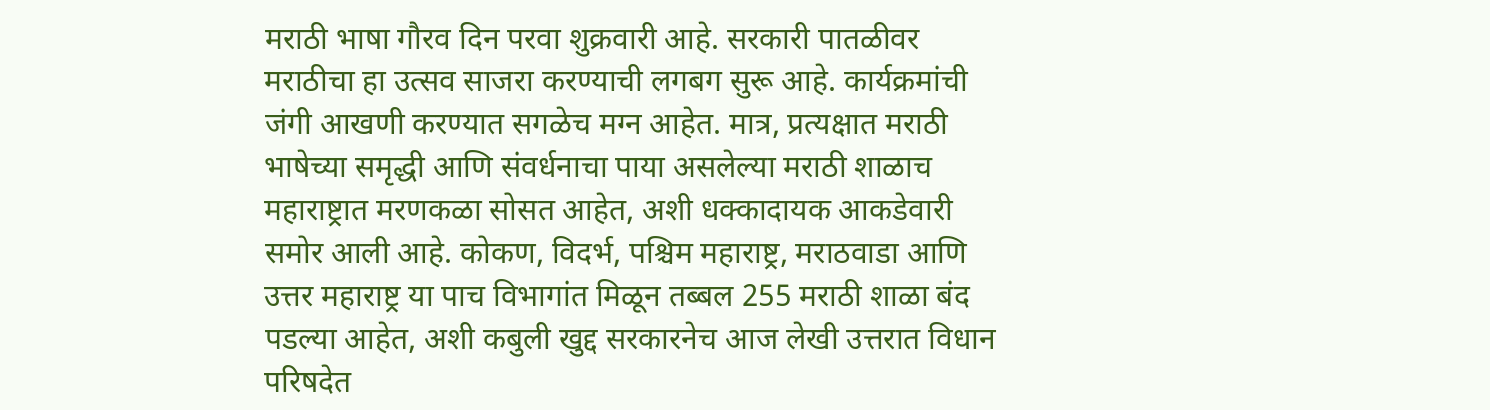मराठी भाषा गौरव दिन परवा शुक्रवारी आहे. सरकारी पातळीवर मराठीचा हा उत्सव साजरा करण्याची लगबग सुरू आहे. कार्यक्रमांची जंगी आखणी करण्यात सगळेच मग्न आहेत. मात्र, प्रत्यक्षात मराठी भाषेच्या समृद्धी आणि संवर्धनाचा पाया असलेल्या मराठी शाळाच महाराष्ट्रात मरणकळा सोसत आहेत, अशी धक्कादायक आकडेवारी समोर आली आहे. कोकण, विदर्भ, पश्चिम महाराष्ट्र, मराठवाडा आणि उत्तर महाराष्ट्र या पाच विभागांत मिळून तब्बल 255 मराठी शाळा बंद पडल्या आहेत, अशी कबुली खुद्द सरकारनेच आज लेखी उत्तरात विधान परिषदेत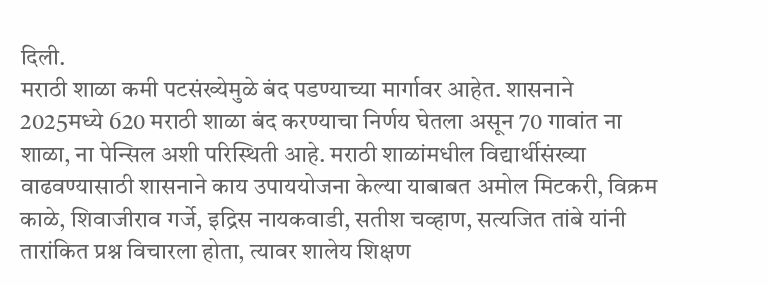दिली.
मराठी शाळा कमी पटसंख्येमुळे बंद पडण्याच्या मार्गावर आहेत. शासनाने 2025मध्ये 620 मराठी शाळा बंद करण्याचा निर्णय घेतला असून 70 गावांत ना शाळा, ना पेन्सिल अशी परिस्थिती आहे. मराठी शाळांमधील विद्यार्थीसंख्या वाढवण्यासाठी शासनाने काय उपाययोजना केल्या याबाबत अमोल मिटकरी, विक्रम काळे, शिवाजीराव गर्जे, इद्रिस नायकवाडी, सतीश चव्हाण, सत्यजित तांबे यांनी तारांकित प्रश्न विचारला होता, त्यावर शालेय शिक्षण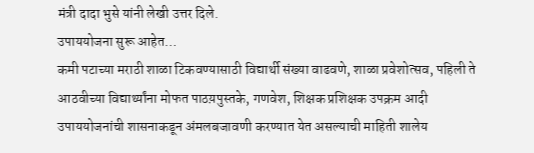मंत्री दादा भुसे यांनी लेखी उत्तर दिले.
उपाययोजना सुरू आहेत…
कमी पटाच्या मराठी शाळा टिकवण्यासाठी विद्यार्थी संख्या वाढवणे, शाळा प्रवेशोत्सव, पहिली ते आठवीच्या विद्यार्थ्यांना मोफत पाठय़पुस्तके, गणवेश, शिक्षक प्रशिक्षक उपक्रम आदी उपाययोजनांची शासनाकडून अंमलबजावणी करण्यात येत असल्याची माहिती शालेय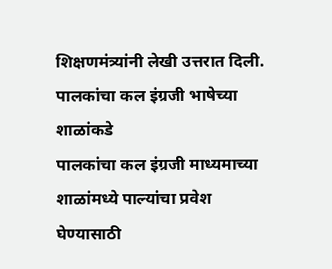शिक्षणमंत्र्यांनी लेखी उत्तरात दिली.
पालकांचा कल इंग्रजी भाषेच्या शाळांकडे
पालकांचा कल इंग्रजी माध्यमाच्या शाळांमध्ये पाल्यांचा प्रवेश घेण्यासाठी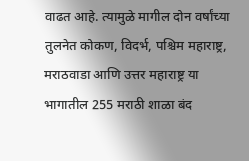वाढत आहे. त्यामुळे मागील दोन वर्षांच्या तुलनेत कोकण, विदर्भ, पश्चिम महाराष्ट्र, मराठवाडा आणि उत्तर महाराष्ट्र या भागातील 255 मराठी शाळा बंद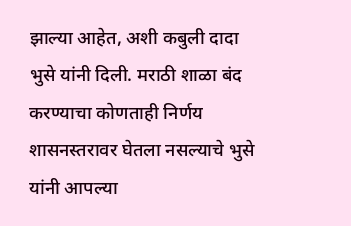झाल्या आहेत, अशी कबुली दादा भुसे यांनी दिली. मराठी शाळा बंद करण्याचा कोणताही निर्णय शासनस्तरावर घेतला नसल्याचे भुसे यांनी आपल्या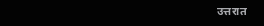उत्तरात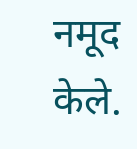नमूद केले.